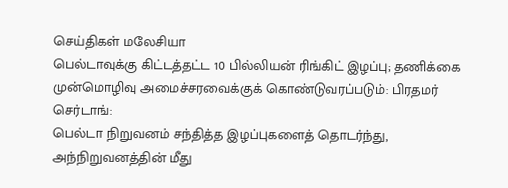செய்திகள் மலேசியா
பெல்டாவுக்கு கிட்டத்தட்ட 10 பில்லியன் ரிங்கிட் இழப்பு; தணிக்கை முன்மொழிவு அமைச்சரவைக்குக் கொண்டுவரப்படும்: பிரதமர்
செர்டாங்:
பெல்டா நிறுவனம் சந்தித்த இழப்புகளைத் தொடர்ந்து, அந்நிறுவனத்தின் மீது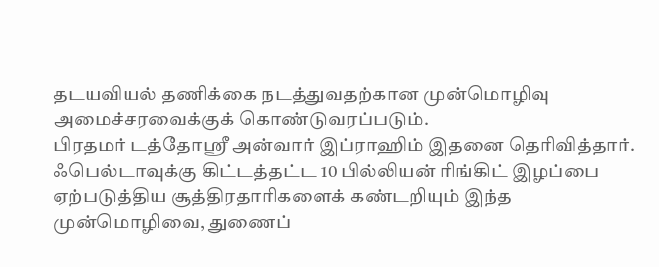தடயவியல் தணிக்கை நடத்துவதற்கான முன்மொழிவு அமைச்சரவைக்குக் கொண்டுவரப்படும்.
பிரதமர் டத்தோஸ்ரீ அன்வார் இப்ராஹிம் இதனை தெரிவித்தார்.
ஃபெல்டாவுக்கு கிட்டத்தட்ட 10 பில்லியன் ரிங்கிட் இழப்பை ஏற்படுத்திய சூத்திரதாரிகளைக் கண்டறியும் இந்த முன்மொழிவை, துணைப்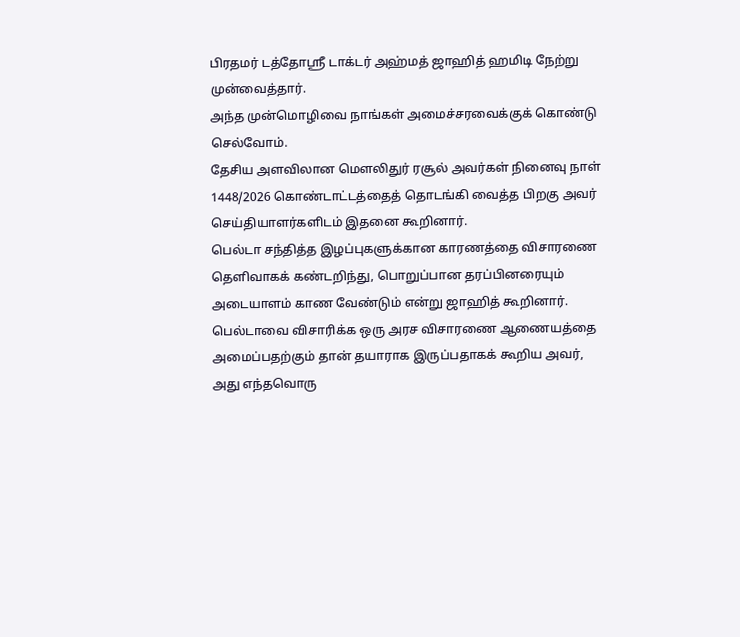பிரதமர் டத்தோஸ்ரீ டாக்டர் அஹ்மத் ஜாஹித் ஹமிடி நேற்று முன்வைத்தார்.
அந்த முன்மொழிவை நாங்கள் அமைச்சரவைக்குக் கொண்டு செல்வோம்.
தேசிய அளவிலான மௌலிதுர் ரசூல் அவர்கள் நினைவு நாள் 1448/2026 கொண்டாட்டத்தைத் தொடங்கி வைத்த பிறகு அவர் செய்தியாளர்களிடம் இதனை கூறினார்.
பெல்டா சந்தித்த இழப்புகளுக்கான காரணத்தை விசாரணை தெளிவாகக் கண்டறிந்து, பொறுப்பான தரப்பினரையும் அடையாளம் காண வேண்டும் என்று ஜாஹித் கூறினார்.
பெல்டாவை விசாரிக்க ஒரு அரச விசாரணை ஆணையத்தை அமைப்பதற்கும் தான் தயாராக இருப்பதாகக் கூறிய அவர், அது எந்தவொரு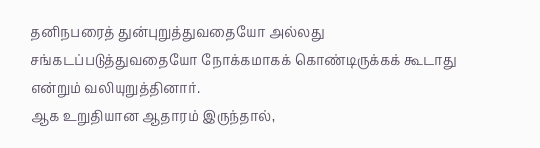தனிநபரைத் துன்புறுத்துவதையோ அல்லது சங்கடப்படுத்துவதையோ நோக்கமாகக் கொண்டிருக்கக் கூடாது என்றும் வலியுறுத்தினார்.
ஆக உறுதியான ஆதாரம் இருந்தால்,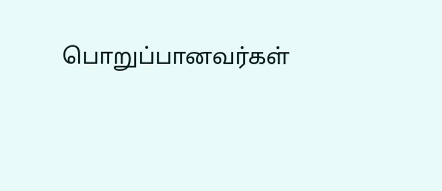பொறுப்பானவர்கள்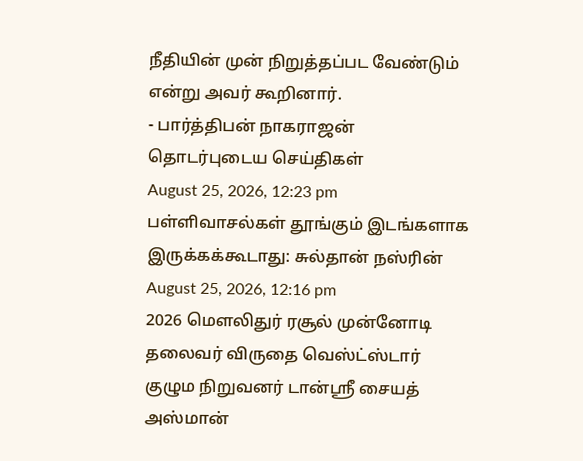நீதியின் முன் நிறுத்தப்பட வேண்டும் என்று அவர் கூறினார்.
- பார்த்திபன் நாகராஜன்
தொடர்புடைய செய்திகள்
August 25, 2026, 12:23 pm
பள்ளிவாசல்கள் தூங்கும் இடங்களாக இருக்கக்கூடாது: சுல்தான் நஸ்ரின்
August 25, 2026, 12:16 pm
2026 மௌலிதுர் ரசூல் முன்னோடி தலைவர் விருதை வெஸ்ட்ஸ்டார் குழும நிறுவனர் டான்ஸ்ரீ சையத் அஸ்மான்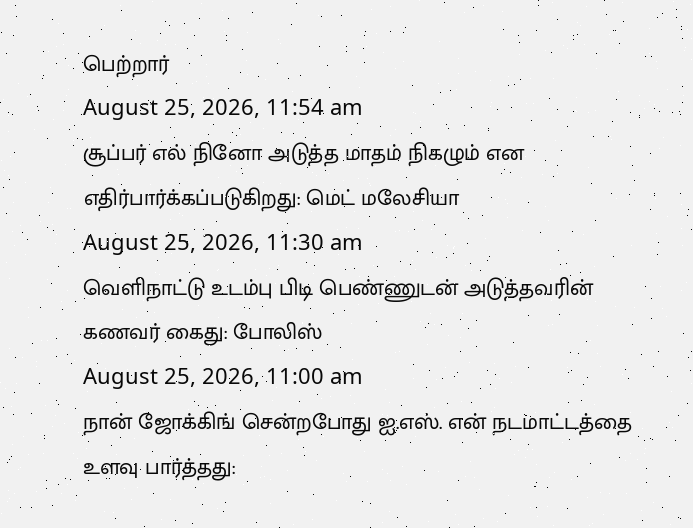பெற்றார்
August 25, 2026, 11:54 am
சூப்பர் எல் நினோ அடுத்த மாதம் நிகழும் என எதிர்பார்க்கப்படுகிறது: மெட் மலேசியா
August 25, 2026, 11:30 am
வெளிநாட்டு உடம்பு பிடி பெண்ணுடன் அடுத்தவரின் கணவர் கைது: போலிஸ்
August 25, 2026, 11:00 am
நான் ஜோக்கிங் சென்றபோது ஐ.எஸ். என் நடமாட்டத்தை உளவு பார்த்தது: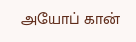அயோப் கான்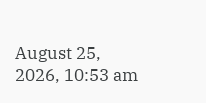August 25, 2026, 10:53 am